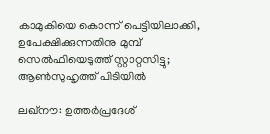കാമുകിയെ കൊന്ന് പെട്ടിയിലാക്കി, ഉപേക്ഷിക്കുന്നതിനു മുമ്പ് സെൽഫിയെടുത്ത് സ്റ്റാറ്റസിട്ടു; ആൺസുഹൃത്ത് പിടിയിൽ

ലഖ്‌നൗ: ഉത്തർപ്രദേശ്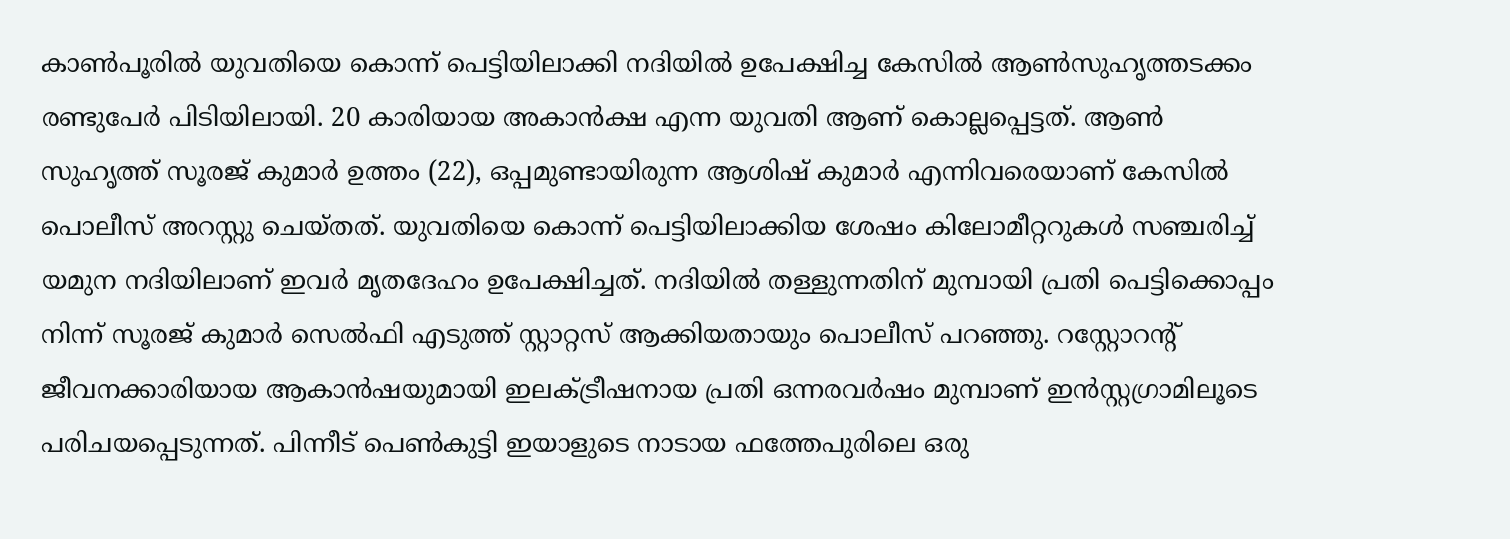കാൺപൂരിൽ യുവതിയെ കൊന്ന് പെട്ടിയിലാക്കി നദിയിൽ ഉപേക്ഷിച്ച കേസിൽ ആൺസുഹൃത്തടക്കം രണ്ടുപേർ പിടിയിലായി. 20 കാരിയായ അകാന്‍ക്ഷ എന്ന യുവതി ആണ് കൊല്ലപ്പെട്ടത്. ആൺ സുഹൃത്ത് സൂരജ് കുമാര്‍ ഉത്തം (22), ഒപ്പമുണ്ടായിരുന്ന ആശിഷ് കുമാർ എന്നിവരെയാണ് കേസിൽ പൊലീസ് അറസ്റ്റു ചെയ്തത്. യുവതിയെ കൊന്ന് പെട്ടിയിലാക്കിയ ശേഷം കിലോമീറ്ററുകൾ സഞ്ചരിച്ച് യമുന നദിയിലാണ് ഇവർ മൃതദേഹം ഉപേക്ഷിച്ചത്. നദിയിൽ തള്ളുന്നതിന് മുമ്പായി പ്രതി പെട്ടിക്കൊപ്പം നിന്ന് സൂരജ് കുമാര്‍ സെൽഫി എടുത്ത് സ്റ്റാറ്റസ് ആക്കിയതായും പൊലീസ് പറഞ്ഞു. റസ്റ്റോറന്‍റ് ജീവനക്കാരിയായ ആകാൻഷയുമായി ഇലക്ട്രീഷനായ പ്രതി ഒന്നരവർഷം മുമ്പാണ് ഇന്‍സ്റ്റഗ്രാമിലൂടെ പരിചയപ്പെടുന്നത്. പിന്നീട് പെൺകുട്ടി ഇയാളുടെ നാടായ ഫത്തേപുരിലെ ഒരു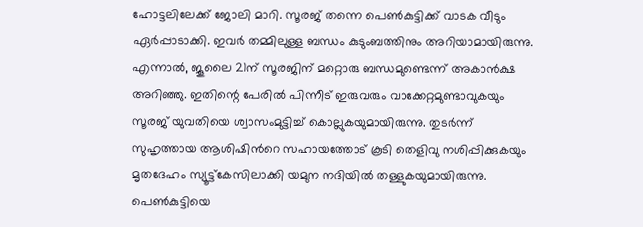ഹോട്ടലിലേക്ക് ജോലി മാറി. സൂരജ് തന്നെ പെൺകുട്ടിക്ക് വാടക വീടും ഏർപ്പാടാക്കി. ഇവർ തമ്മിലുള്ള ബന്ധം കുടുംബത്തിനും അറിയാമായിരുന്നു. എന്നാൽ, ജൂലൈ 21ന് സൂരജിന് മറ്റൊരു ബന്ധമുണ്ടെന്ന് അകാൻക്ഷ അറിഞ്ഞു. ഇതിന്റെ പേരിൽ പിന്നീട് ഇരുവരും വാക്കേറ്റമുണ്ടാവുകയും സൂരജ് യുവതിയെ ശ്വാസംമുട്ടിച്ച് കൊല്ലുകയുമായിരുന്നു. തുടർന്ന് സുഹൃത്തായ ആശിഷിന്‍റെ സഹായത്തോട് കൂടി തെളിവു നശിപ്പിക്കുകയും മൃതദേഹം സ്യൂട്ട്കേസിലാക്കി യമുന നദിയിൽ തള്ളുകയുമായിരുന്നു. പെൺകുട്ടിയെ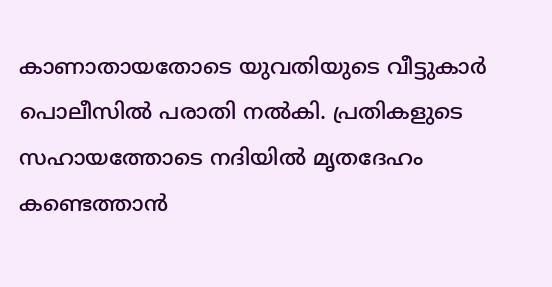കാണാതായതോടെ യുവതിയുടെ വീട്ടുകാർ പൊലീസിൽ പരാതി നൽകി. പ്രതികളുടെ സഹായത്തോടെ നദിയിൽ മൃതദേഹം കണ്ടെത്താൻ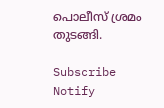പൊലീസ് ശ്രമം തുടങ്ങി.

Subscribe
Notify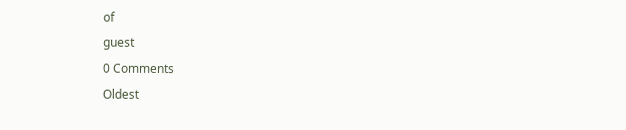of
guest
0 Comments
Oldest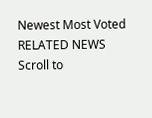Newest Most Voted
RELATED NEWS
Scroll to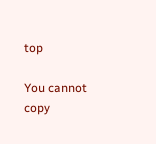top

You cannot copy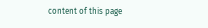content of this page